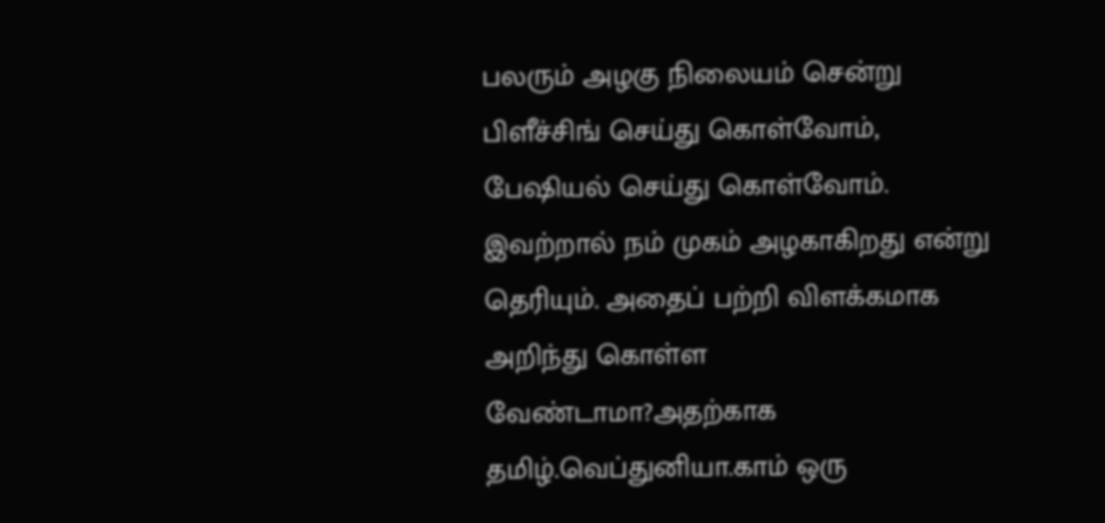பலரும் அழகு நிலையம் சென்று பிளீச்சிங் செய்து கொள்வோம், பேஷியல் செய்து கொள்வோம். இவற்றால் நம் முகம் அழகாகிறது என்று தெரியும். அதைப் பற்றி விளக்கமாக அறிந்து கொள்ள வேண்டாமா?அதற்காக தமிழ்.வெப்துனியா.காம் ஒரு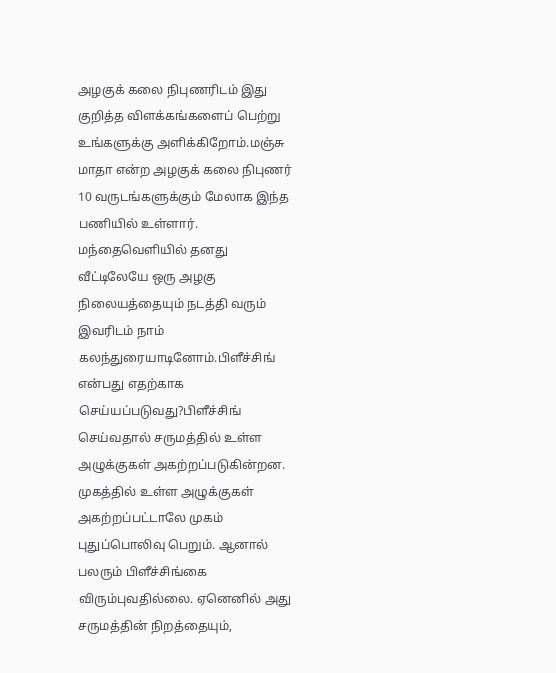அழகுக் கலை நிபுணரிடம் இது குறித்த விளக்கங்களைப் பெற்று உங்களுக்கு அளிக்கிறோம்.மஞ்சு மாதா என்ற அழகுக் கலை நிபுணர் 10 வருடங்களுக்கும் மேலாக இந்த பணியில் உள்ளார். மந்தைவெளியில் தனது வீட்டிலேயே ஒரு அழகு நிலையத்தையும் நடத்தி வரும் இவரிடம் நாம் கலந்துரையாடினோம்.பிளீச்சிங் என்பது எதற்காக செய்யப்படுவது?பிளீச்சிங் செய்வதால் சருமத்தில் உள்ள அழுக்குகள் அகற்றப்படுகின்றன. முகத்தில் உள்ள அழுக்குகள் அகற்றப்பட்டாலே முகம் புதுப்பொலிவு பெறும். ஆனால் பலரும் பிளீச்சிங்கை விரும்புவதில்லை. ஏனெனில் அது சருமத்தின் நிறத்தையும்,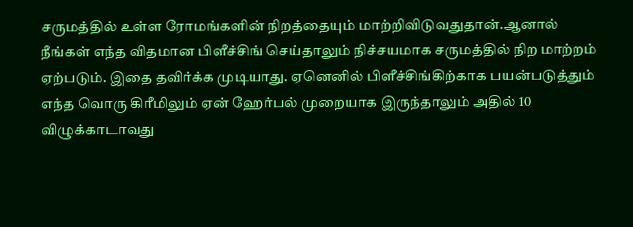சருமத்தில் உள்ள ரோமங்களின் நிறத்தையும் மாற்றிவிடுவதுதான்.ஆனால் நீங்கள் எந்த விதமான பிளீச்சிங் செய்தாலும் நிச்சயமாக சருமத்தில் நிற மாற்றம் ஏற்படும். இதை தவிர்க்க முடியாது. ஏனெனில் பிளீச்சிங்கிற்காக பயன்படுத்தும் எந்த வொரு கிரீமிலும் ஏன் ஹேர்பல் முறையாக இருந்தாலும் அதில் 10 விழுக்காடாவது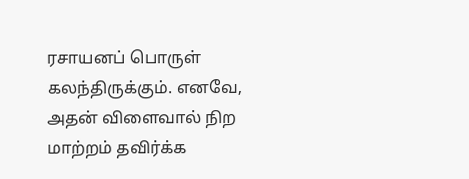ரசாயனப் பொருள் கலந்திருக்கும். எனவே, அதன் விளைவால் நிற மாற்றம் தவிர்க்க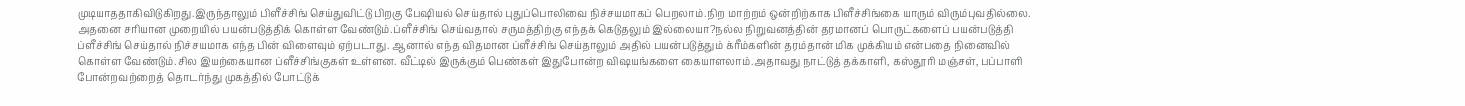முடியாததாகிவிடுகிறது.இருந்தாலும் பிளீச்சிங் செய்துவிட்டு பிறகு பேஷியல் செய்தால் புதுப்பொலிவை நிச்சயமாகப் பெறலாம்.நிற மாற்றம் ஒன்றிற்காக பிளீச்சிங்கை யாரும் விரும்புவதில்லை. அதனை சரியான முறையில் பயன்படுத்திக் கொள்ள வேண்டும்.ப்ளீச்சிங் செய்வதால் சருமத்திற்கு எந்தக் கெடுதலும் இல்லையா?நல்ல நிறுவனத்தின் தரமானப் பொருட்களைப் பயன்படுத்தி ப்ளீச்சிங் செய்தால் நிச்சயமாக எந்த பின் விளைவும் ஏற்படாது. ஆனால் எந்த விதமான ப்ளீச்சிங் செய்தாலும் அதில் பயன்படுத்தும் க்ரீம்களின் தரம்தான் மிக முக்கியம் என்பதை நினைவில் கொள்ள வேண்டும்.சில இயற்கையான ப்ளீச்சிங்குகள் உள்ளன. வீட்டில் இருக்கும் பெண்கள் இதுபோன்ற விஷயங்களை கையாளலாம்.அதாவது நாட்டுத் தக்காளி, கஸ்தூரி மஞ்சள், பப்பாளி போன்றவற்றைத் தொடர்ந்து முகத்தில் போட்டுக்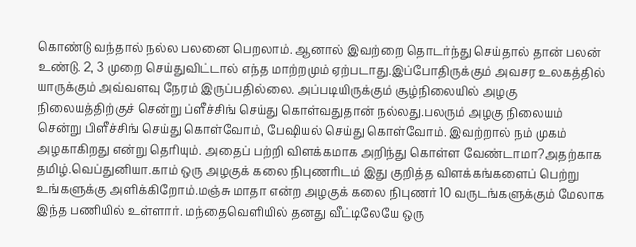கொண்டு வந்தால் நல்ல பலனை பெறலாம். ஆனால் இவற்றை தொடர்ந்து செய்தால் தான் பலன் உண்டு. 2, 3 முறை செய்துவிட்டால் எந்த மாற்றமும் ஏற்படாது.இப்போதிருக்கும் அவசர உலகத்தில் யாருக்கும் அவ்வளவு நேரம் இருப்பதில்லை. அப்படியிருக்கும் சூழ்நிலையில் அழகு நிலையத்திற்குச் சென்று ப்ளீச்சிங் செய்து கொள்வதுதான் நல்லது.பலரும் அழகு நிலையம் சென்று பிளீச்சிங் செய்து கொள்வோம், பேஷியல் செய்து கொள்வோம். இவற்றால் நம் முகம் அழகாகிறது என்று தெரியும். அதைப் பற்றி விளக்கமாக அறிந்து கொள்ள வேண்டாமா?அதற்காக தமிழ்.வெப்துனியா.காம் ஒரு அழகுக் கலை நிபுணரிடம் இது குறித்த விளக்கங்களைப் பெற்று உங்களுக்கு அளிக்கிறோம்.மஞ்சு மாதா என்ற அழகுக் கலை நிபுணர் 10 வருடங்களுக்கும் மேலாக இந்த பணியில் உள்ளார். மந்தைவெளியில் தனது வீட்டிலேயே ஒரு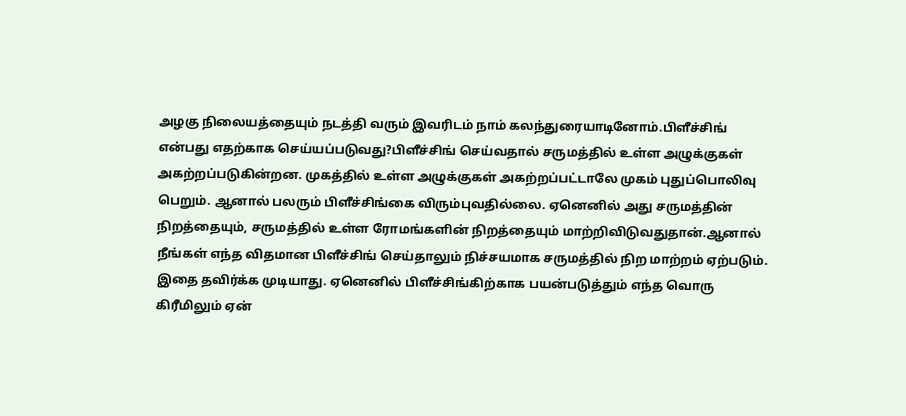அழகு நிலையத்தையும் நடத்தி வரும் இவரிடம் நாம் கலந்துரையாடினோம்.பிளீச்சிங் என்பது எதற்காக செய்யப்படுவது?பிளீச்சிங் செய்வதால் சருமத்தில் உள்ள அழுக்குகள் அகற்றப்படுகின்றன. முகத்தில் உள்ள அழுக்குகள் அகற்றப்பட்டாலே முகம் புதுப்பொலிவு பெறும். ஆனால் பலரும் பிளீச்சிங்கை விரும்புவதில்லை. ஏனெனில் அது சருமத்தின் நிறத்தையும், சருமத்தில் உள்ள ரோமங்களின் நிறத்தையும் மாற்றிவிடுவதுதான்.ஆனால் நீங்கள் எந்த விதமான பிளீச்சிங் செய்தாலும் நிச்சயமாக சருமத்தில் நிற மாற்றம் ஏற்படும். இதை தவிர்க்க முடியாது. ஏனெனில் பிளீச்சிங்கிற்காக பயன்படுத்தும் எந்த வொரு கிரீமிலும் ஏன்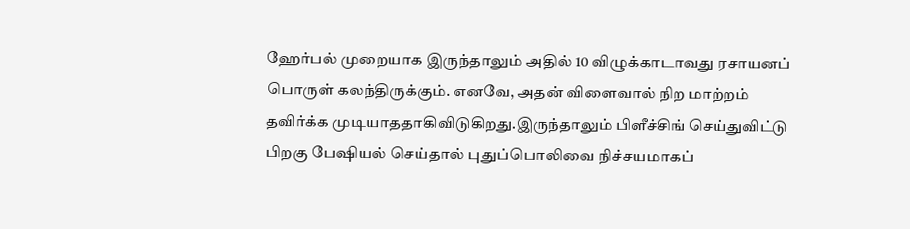ஹேர்பல் முறையாக இருந்தாலும் அதில் 10 விழுக்காடாவது ரசாயனப் பொருள் கலந்திருக்கும். எனவே, அதன் விளைவால் நிற மாற்றம் தவிர்க்க முடியாததாகிவிடுகிறது.இருந்தாலும் பிளீச்சிங் செய்துவிட்டு பிறகு பேஷியல் செய்தால் புதுப்பொலிவை நிச்சயமாகப்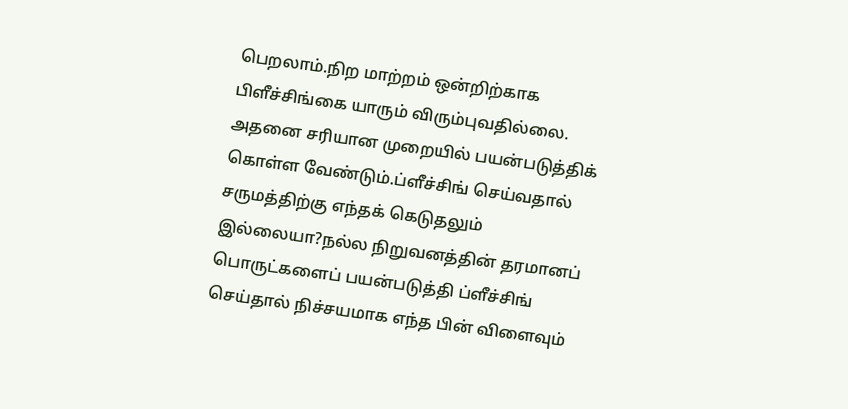பெறலாம்.நிற மாற்றம் ஒன்றிற்காக பிளீச்சிங்கை யாரும் விரும்புவதில்லை. அதனை சரியான முறையில் பயன்படுத்திக் கொள்ள வேண்டும்.ப்ளீச்சிங் செய்வதால் சருமத்திற்கு எந்தக் கெடுதலும் இல்லையா?நல்ல நிறுவனத்தின் தரமானப் பொருட்களைப் பயன்படுத்தி ப்ளீச்சிங் செய்தால் நிச்சயமாக எந்த பின் விளைவும்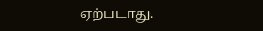ஏற்படாது.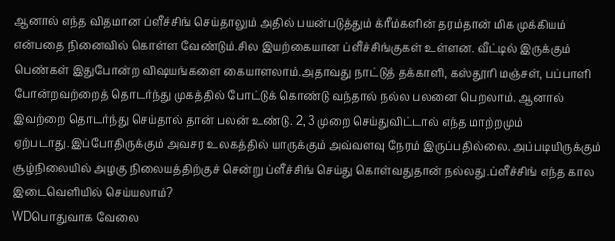ஆனால் எந்த விதமான ப்ளீச்சிங் செய்தாலும் அதில் பயன்படுத்தும் க்ரீம்களின் தரம்தான் மிக முக்கியம் என்பதை நினைவில் கொள்ள வேண்டும்.சில இயற்கையான ப்ளீச்சிங்குகள் உள்ளன. வீட்டில் இருக்கும் பெண்கள் இதுபோன்ற விஷயங்களை கையாளலாம்.அதாவது நாட்டுத் தக்காளி, கஸ்தூரி மஞ்சள், பப்பாளி போன்றவற்றைத் தொடர்ந்து முகத்தில் போட்டுக் கொண்டு வந்தால் நல்ல பலனை பெறலாம். ஆனால் இவற்றை தொடர்ந்து செய்தால் தான் பலன் உண்டு. 2, 3 முறை செய்துவிட்டால் எந்த மாற்றமும் ஏற்படாது.இப்போதிருக்கும் அவசர உலகத்தில் யாருக்கும் அவ்வளவு நேரம் இருப்பதில்லை. அப்படியிருக்கும் சூழ்நிலையில் அழகு நிலையத்திற்குச் சென்று ப்ளீச்சிங் செய்து கொள்வதுதான் நல்லது.ப்ளீச்சிங் எந்த கால இடைவெளியில் செய்யலாம்?
WDபொதுவாக வேலை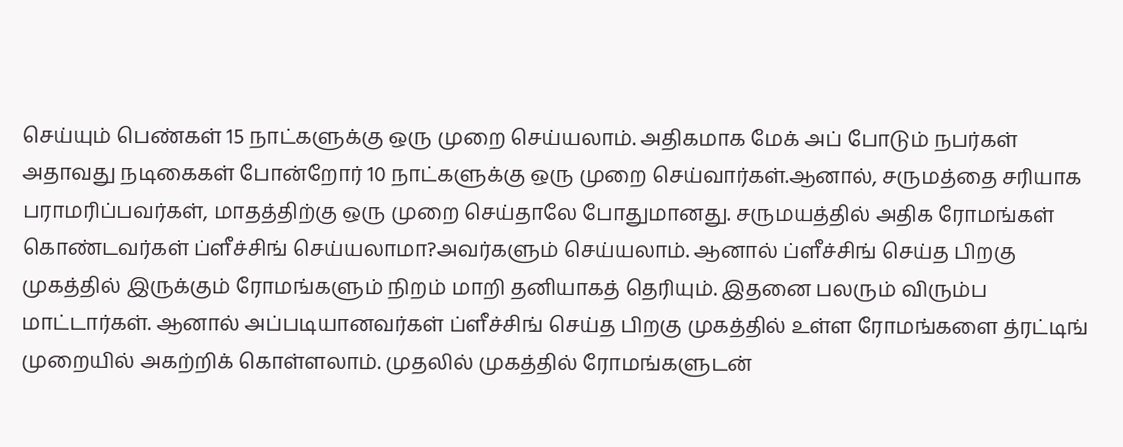செய்யும் பெண்கள் 15 நாட்களுக்கு ஒரு முறை செய்யலாம். அதிகமாக மேக் அப் போடும் நபர்கள் அதாவது நடிகைகள் போன்றோர் 10 நாட்களுக்கு ஒரு முறை செய்வார்கள்.ஆனால், சருமத்தை சரியாக பராமரிப்பவர்கள், மாதத்திற்கு ஒரு முறை செய்தாலே போதுமானது. சருமயத்தில் அதிக ரோமங்கள் கொண்டவர்கள் ப்ளீச்சிங் செய்யலாமா?அவர்களும் செய்யலாம். ஆனால் ப்ளீச்சிங் செய்த பிறகு முகத்தில் இருக்கும் ரோமங்களும் நிறம் மாறி தனியாகத் தெரியும். இதனை பலரும் விரும்ப மாட்டார்கள். ஆனால் அப்படியானவர்கள் ப்ளீச்சிங் செய்த பிறகு முகத்தில் உள்ள ரோமங்களை த்ரட்டிங் முறையில் அகற்றிக் கொள்ளலாம். முதலில் முகத்தில் ரோமங்களுடன்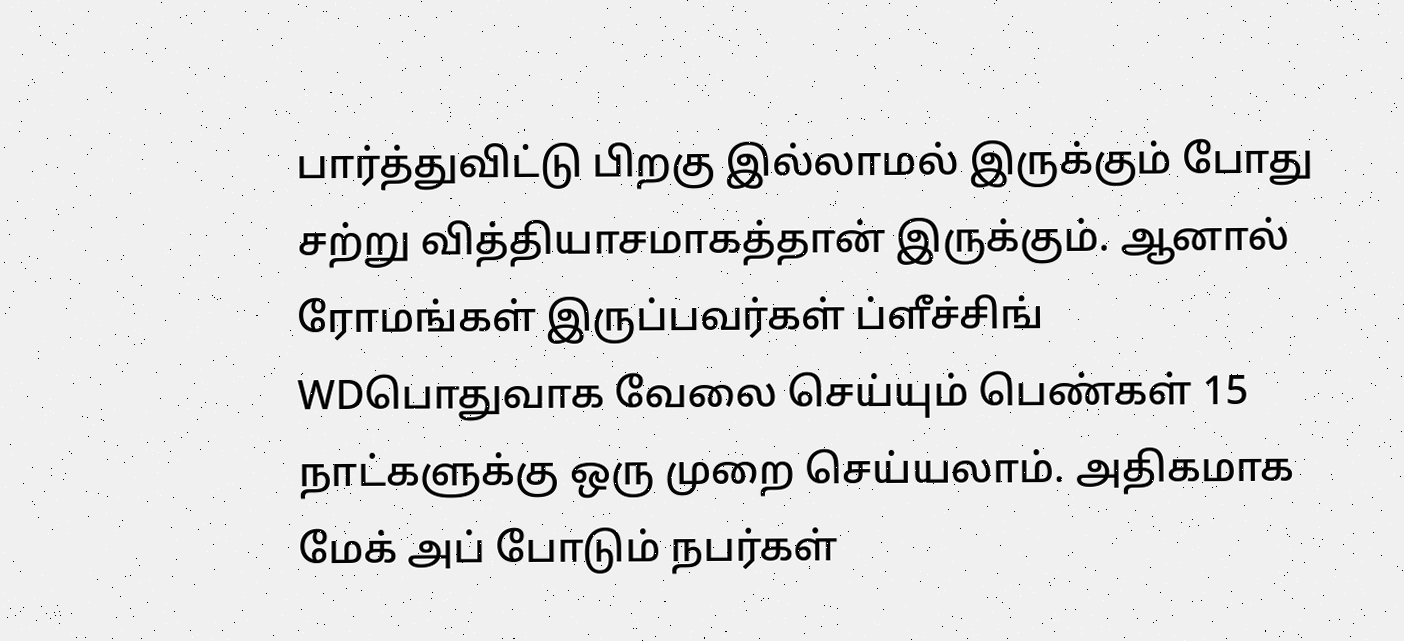பார்த்துவிட்டு பிறகு இல்லாமல் இருக்கும் போது சற்று வித்தியாசமாகத்தான் இருக்கும். ஆனால் ரோமங்கள் இருப்பவர்கள் ப்ளீச்சிங்
WDபொதுவாக வேலை செய்யும் பெண்கள் 15 நாட்களுக்கு ஒரு முறை செய்யலாம். அதிகமாக மேக் அப் போடும் நபர்கள்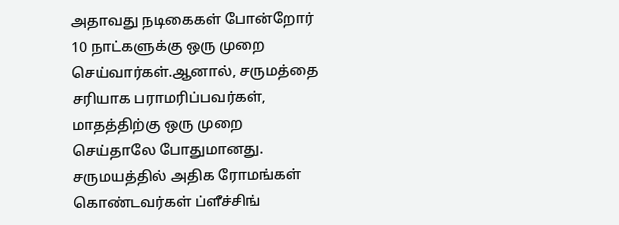அதாவது நடிகைகள் போன்றோர் 10 நாட்களுக்கு ஒரு முறை செய்வார்கள்.ஆனால், சருமத்தை சரியாக பராமரிப்பவர்கள், மாதத்திற்கு ஒரு முறை செய்தாலே போதுமானது. சருமயத்தில் அதிக ரோமங்கள் கொண்டவர்கள் ப்ளீச்சிங்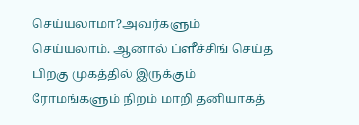செய்யலாமா?அவர்களும் செய்யலாம். ஆனால் ப்ளீச்சிங் செய்த பிறகு முகத்தில் இருக்கும் ரோமங்களும் நிறம் மாறி தனியாகத்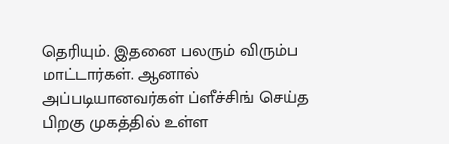தெரியும். இதனை பலரும் விரும்ப மாட்டார்கள். ஆனால் அப்படியானவர்கள் ப்ளீச்சிங் செய்த பிறகு முகத்தில் உள்ள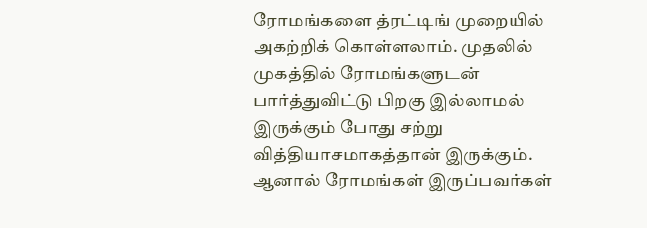ரோமங்களை த்ரட்டிங் முறையில் அகற்றிக் கொள்ளலாம். முதலில் முகத்தில் ரோமங்களுடன் பார்த்துவிட்டு பிறகு இல்லாமல் இருக்கும் போது சற்று வித்தியாசமாகத்தான் இருக்கும். ஆனால் ரோமங்கள் இருப்பவர்கள்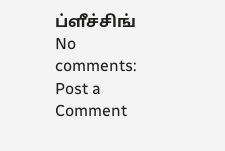ப்ளீச்சிங்
No comments:
Post a Comment